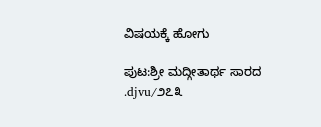ವಿಷಯಕ್ಕೆ ಹೋಗು

ಪುಟ:ಶ್ರೀ ಮದ್ಗೀತಾರ್ಥ ಸಾರದ .djvu/೨೭೩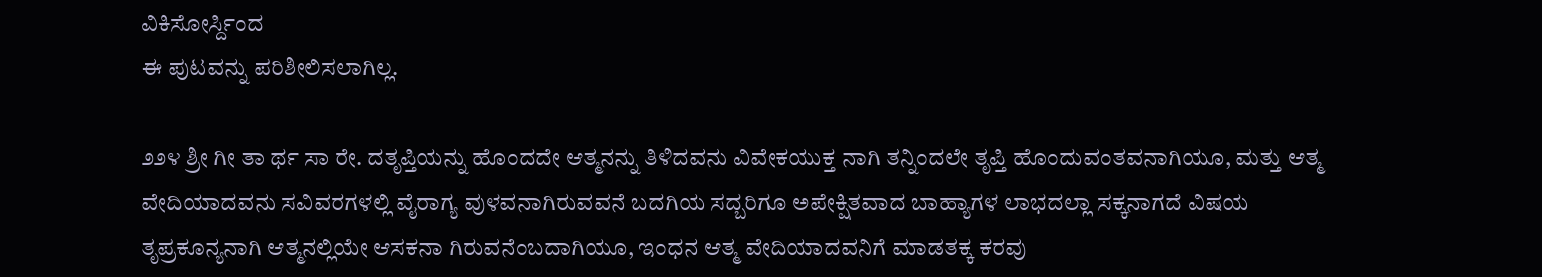ವಿಕಿಸೋರ್ಸ್ದಿಂದ
ಈ ಪುಟವನ್ನು ಪರಿಶೀಲಿಸಲಾಗಿಲ್ಲ.

೨೨೪ ಶ್ರೀ ಗೀ ತಾ ರ್ಥ ಸಾ ರೇ. ದತೃಪ್ತಿಯನ್ನು ಹೊಂದದೇ ಆತ್ಮನನ್ನು ತಿಳಿದವನು ವಿವೇಕಯುಕ್ತ ನಾಗಿ ತನ್ನಿಂದಲೇ ತೃಪ್ತಿ ಹೊಂದುವಂತವನಾಗಿಯೂ, ಮತ್ತು ಆತ್ಮ ವೇದಿಯಾದವನು ಸವಿವರಗಳಲ್ಲಿ ವೈರಾಗ್ಯ ವುಳವನಾಗಿರುವವನೆ ಬದಗಿಯ ಸದ್ಬರಿಗೂ ಅಪೇಕ್ಷಿತವಾದ ಬಾಹ್ಯಾಗಳ ಲಾಭದಲ್ಲಾ ಸಕ್ಕನಾಗದೆ ವಿಷಯ ತೃಪ್ರಕೂನ್ಯನಾಗಿ ಆತ್ಮನಲ್ಲಿಯೇ ಆಸಕನಾ ಗಿರುವನೆಂಬದಾಗಿಯೂ, ಇಂಧನ ಆತ್ಮ ವೇದಿಯಾದವನಿಗೆ ಮಾಡತಕ್ಕ ಕರವು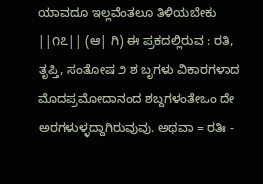ಯಾವದೂ ಇಲ್ಲವೆಂತಲೂ ತಿಳಿಯಬೇಕು ||೧೭|| (ಆ| ಗಿ) ಈ ಪ್ರಕದಲ್ಲಿರುವ : ರತಿ, ತೃಪ್ತಿ, ಸಂತೋಷ ೨ ಶ ಬೃಗಳು ವಿಕಾರಗಳಾದ ಮೊದಪ್ರಮೋದಾನಂದ ಶಬ್ದಗಳಂತೇಒಂ ದೇ ಅರಗಳುಳ್ಳದ್ದಾಗಿರುವುವು. ಅಥವಾ = ರತಿಃ -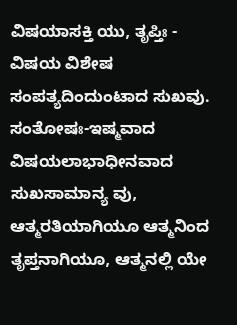ವಿಷಯಾಸಕ್ತಿ ಯು, ತೃಪ್ತಿಃ - ವಿಷಯ ವಿಶೇಷ ಸಂಪತ್ಯದಿಂದುಂಟಾದ ಸುಖವು. ಸಂತೋಷಃ-ಇಷ್ಮವಾದ ವಿಷಯಲಾಭಾಧೀನವಾದ ಸುಖಸಾಮಾನ್ಯ ವು, ಆತ್ಮರತಿಯಾಗಿಯೂ ಆತ್ಮನಿಂದ ತೃಪ್ತನಾಗಿಯೂ, ಆತ್ಮನಲ್ಲಿ ಯೇ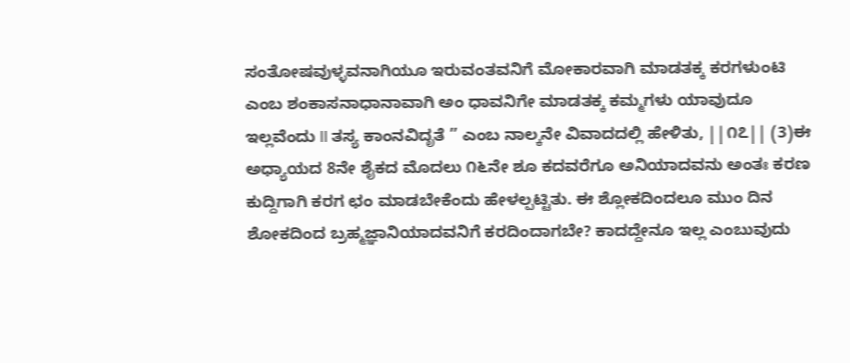ಸಂತೋಷವುಳ್ಳವನಾಗಿಯೂ ಇರುವಂತವನಿಗೆ ಮೋಕಾರವಾಗಿ ಮಾಡತಕ್ಕ ಕರಗಳುಂಟಿ ಎಂಬ ಶಂಕಾಸನಾಧಾನಾವಾಗಿ ಅಂ ಧಾವನಿಗೇ ಮಾಡತಕ್ಕ ಕಮ್ಮಗಳು ಯಾವುದೂ ಇಲ್ಲವೆಂದು II ತಸ್ಯ ಕಾಂನವಿದೃತೆ ” ಎಂಬ ನಾಲ್ಕನೇ ವಿವಾದದಲ್ಲಿ ಹೇಳಿತು, ||೧೭|| (3)ಈ ಅಧ್ಯಾಯದ 8ನೇ ಶೈಕದ ಮೊದಲು ೧೬ನೇ ಶೂ ಕದವರೆಗೂ ಅನಿಯಾದವನು ಅಂತಃ ಕರಣ ಕುದ್ದಿಗಾಗಿ ಕರಗ ಛಂ ಮಾಡಬೇಕೆಂದು ಹೇಳಲ್ಪಟ್ಟಿತು. ಈ ಶ್ಲೋಕದಿಂದಲೂ ಮುಂ ದಿನ ಶೋಕದಿಂದ ಬ್ರಹ್ಮಜ್ಞಾನಿಯಾದವನಿಗೆ ಕರದಿಂದಾಗಬೇ? ಕಾದದ್ದೇನೂ ಇಲ್ಲ ಎಂಬುವುದು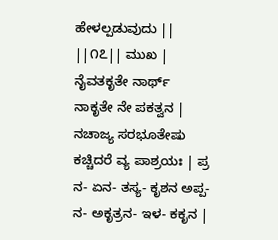ಹೇಳಲ್ಪಡುವುದು || ||೧೭|| ಮುಖ | ನೈವತಕೃತೇ ನಾರ್ಥ್ ನಾಕೃತೇ ನೇ ಪಕತ್ವನ | ನಚಾಜ್ಯ ಸರಭೂತೇಷು ಕಚ್ಚಿದರೆ ವ್ಯ ಪಾಶ್ರಯಃ | ಪ್ರ ನ- ಏನ- ತಸ್ಯ- ಕೃಶನ ಅಪ್ಪ- ನ- ಅಕೃತ್ರನ- ಇಳ- ಕಕೃನ |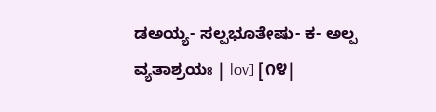ಡಅಯ್ಯ- ಸಲ್ಪಭೂತೇಷು- ಕ- ಅಲ್ಪ ವ್ಯತಾಶ್ರಯಃ | lov] [೧೪|